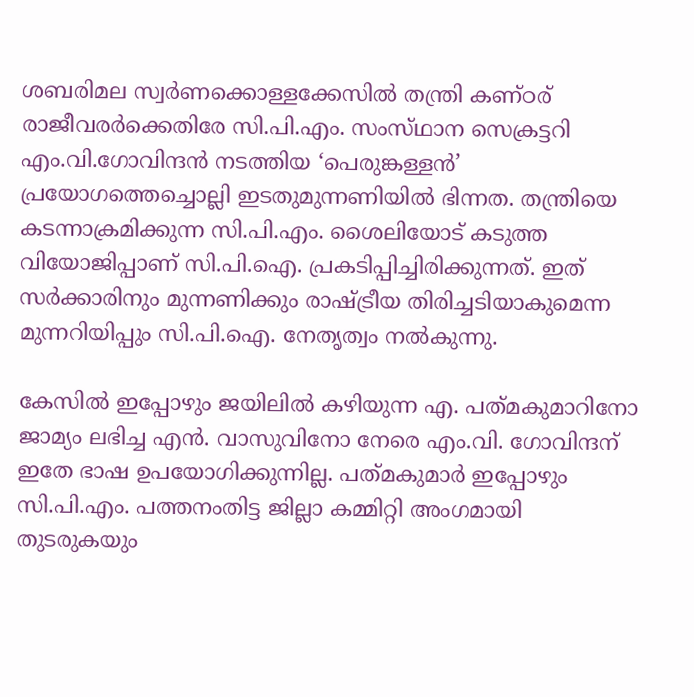ശബരിമല സ്വര്‍ണക്കൊള്ളക്കേസില്‍ തന്ത്രി കണ്‌ഠര്‌ രാജീവരര്‍ക്കെതിരേ സി.പി.എം. സംസ്‌ഥാന സെക്രട്ടറി എം.വി.ഗോവിന്ദന്‍ നടത്തിയ ‘പെരുങ്കള്ളന്‍’ പ്രയോഗത്തെച്ചൊല്ലി ഇടതുമുന്നണിയില്‍ ഭിന്നത. തന്ത്രിയെ കടന്നാക്രമിക്കുന്ന സി.പി.എം. ശൈലിയോട്‌ കടുത്ത വിയോജിപ്പാണ്‌ സി.പി.ഐ. പ്രകടിപ്പിച്ചിരിക്കുന്നത്‌. ഇത്‌ സര്‍ക്കാരിനും മുന്നണിക്കും രാഷ്‌ട്രീയ തിരിച്ചടിയാകുമെന്ന മുന്നറിയിപ്പും സി.പി.ഐ. നേതൃത്വം നല്‍കുന്നു.

കേസില്‍ ഇപ്പോഴും ജയിലില്‍ കഴിയുന്ന എ. പത്‌മകുമാറിനോ ജാമ്യം ലഭിച്ച എന്‍. വാസുവിനോ നേരെ എം.വി. ഗോവിന്ദന്‌ ഇതേ ഭാഷ ഉപയോഗിക്കുന്നില്ല. പത്‌മകുമാര്‍ ഇപ്പോഴും സി.പി.എം. പത്തനംതിട്ട ജില്ലാ കമ്മിറ്റി അംഗമായി തുടരുകയും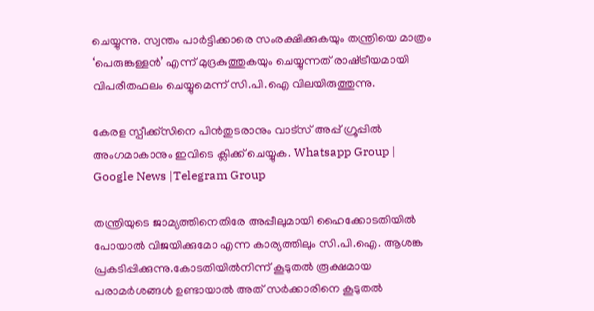ചെയ്യുന്നു. സ്വന്തം പാര്‍ട്ടിക്കാരെ സംരക്ഷിക്കുകയും തന്ത്രിയെ മാത്രം ‘പെരുങ്കള്ളന്‍’ എന്ന്‌ മുദ്രകുത്തുകയും ചെയ്യുന്നത്‌ രാഷ്‌ട്രീയമായി വിപരീതഫലം ചെയ്യുമെന്ന്‌ സി.പി.ഐ വിലയിരുത്തുന്നു.

കേരള സ്പീക്ക്സിനെ പിൻതുടരാനും വാട്സ് അപ്പ് ഗ്രൂപ്പിൽ അംഗമാകാനും ഇവിടെ ക്ലിക്ക് ചെയ്യുക. Whatsapp Group | Google News |Telegram Group

തന്ത്രിയുടെ ജാമ്യത്തിനെതിരേ അപ്പീലുമായി ഹൈക്കോടതിയില്‍ പോയാല്‍ വിജയിക്കുമോ എന്ന കാര്യത്തിലും സി.പി.ഐ. ആശങ്ക പ്രകടിപ്പിക്കുന്നു.കോടതിയില്‍നിന്ന്‌ കൂടുതല്‍ രൂക്ഷമായ പരാമര്‍ശങ്ങള്‍ ഉണ്ടായാല്‍ അത്‌ സര്‍ക്കാരിനെ കൂടുതല്‍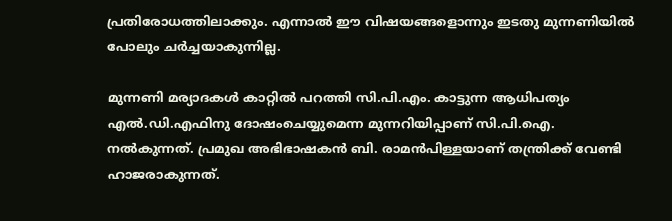പ്രതിരോധത്തിലാക്കും. എന്നാല്‍ ഈ വിഷയങ്ങളൊന്നും ഇടതു മുന്നണിയില്‍ പോലും ചര്‍ച്ചയാകുന്നില്ല.

മുന്നണി മര്യാദകള്‍ കാറ്റില്‍ പറത്തി സി.പി.എം. കാട്ടുന്ന ആധിപത്യം എല്‍.ഡി.എഫിനു ദോഷംചെയ്യുമെന്ന മുന്നറിയിപ്പാണ്‌ സി.പി.ഐ. നല്‍കുന്നത്‌. പ്രമുഖ അഭിഭാഷകന്‍ ബി. രാമന്‍പിള്ളയാണ്‌ തന്ത്രിക്ക്‌ വേണ്ടി ഹാജരാകുന്നത്‌.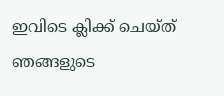ഇവിടെ ക്ലിക്ക് ചെയ്ത് ഞങ്ങളുടെ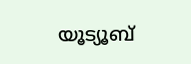യൂട്യൂബ്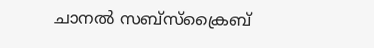ചാനൽ സബ്സ്ക്രൈബ്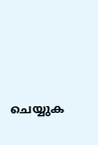ചെയ്യുക